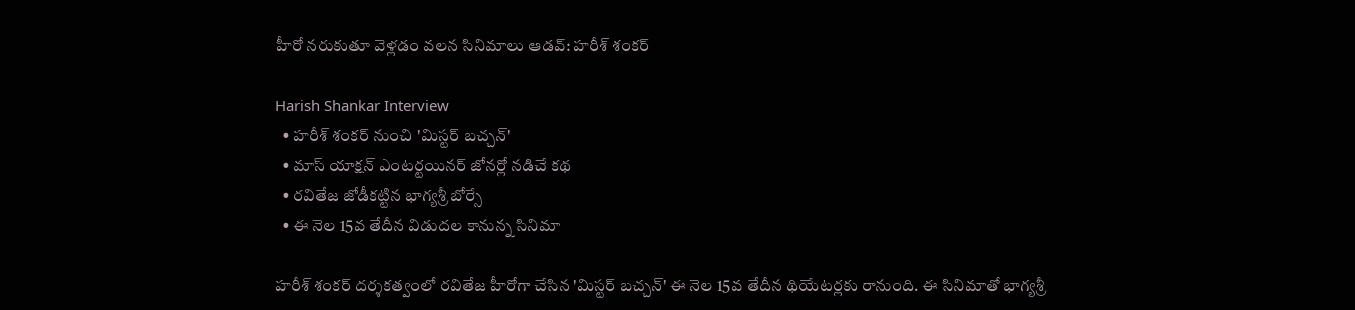హీరో నరుకుతూ వెళ్లడం వలన సినిమాలు ఆడవ్: హరీశ్ శంకర్

Harish Shankar Interview
  • హరీశ్ శంకర్ నుంచి 'మిస్టర్ బచ్చన్'
  • మాస్ యాక్షన్ ఎంటర్టయినర్ జోనర్లో నడిచే కథ
  • రవితేజ జోడీకట్టిన భాగ్యశ్రీ బోర్సే
  • ఈ నెల 15వ తేదీన విడుదల కానున్న సినిమా

హరీశ్ శంకర్ దర్శకత్వంలో రవితేజ హీరోగా చేసిన 'మిస్టర్ బచ్చన్' ఈ నెల 15వ తేదీన థియేటర్లకు రానుంది. ఈ సినిమాతో భాగ్యశ్రీ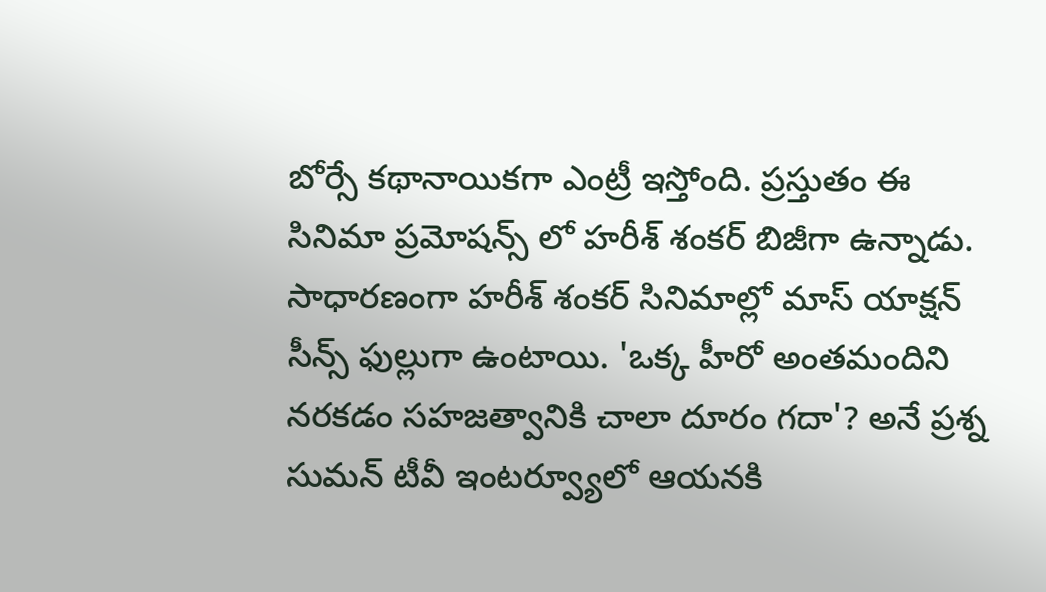బోర్సే కథానాయికగా ఎంట్రీ ఇస్తోంది. ప్రస్తుతం ఈ సినిమా ప్రమోషన్స్ లో హరీశ్ శంకర్ బిజీగా ఉన్నాడు. సాధారణంగా హరీశ్ శంకర్ సినిమాల్లో మాస్ యాక్షన్ సీన్స్ ఫుల్లుగా ఉంటాయి. 'ఒక్క హీరో అంతమందిని నరకడం సహజత్వానికి చాలా దూరం గదా'? అనే ప్రశ్న సుమన్ టీవీ ఇంటర్వ్యూలో ఆయనకి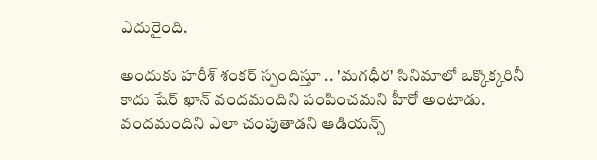ఎదురైంది.

అందుకు హరీశ్ శంకర్ స్పందిస్తూ .. 'మగధీర' సినిమాలో ఒక్కొక్కరినీ కాదు షేర్ ఖాన్ వందమందిని పంపించమని హీరో అంటాడు. వందమందిని ఎలా చంపుతాడని ఆడియన్స్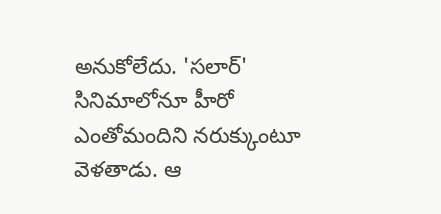అనుకోలేదు. 'సలార్' సినిమాలోనూ హీరో ఎంతోమందిని నరుక్కుంటూ వెళతాడు. ఆ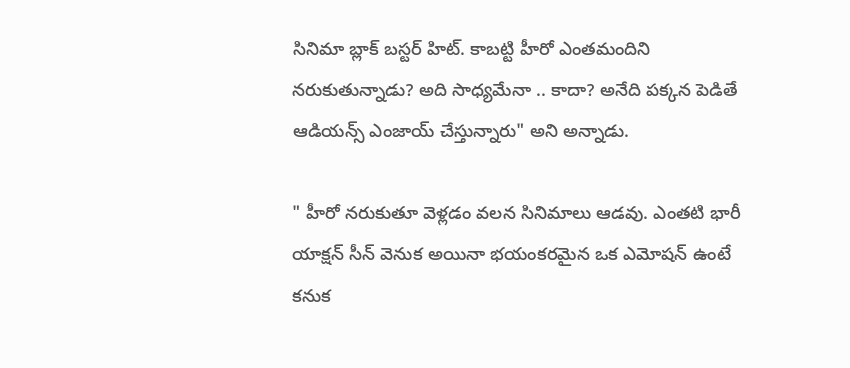సినిమా బ్లాక్ బస్టర్ హిట్. కాబట్టి హీరో ఎంతమందిని నరుకుతున్నాడు? అది సాధ్యమేనా .. కాదా? అనేది పక్కన పెడితే ఆడియన్స్ ఎంజాయ్ చేస్తున్నారు" అని అన్నాడు.

" హీరో నరుకుతూ వెళ్లడం వలన సినిమాలు ఆడవు. ఎంతటి భారీ యాక్షన్ సీన్ వెనుక అయినా భయంకరమైన ఒక ఎమోషన్ ఉంటే కనుక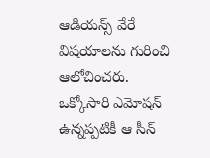ఆడియన్స్ వేరే విషయాలను గురించి ఆలోచించరు. ఒక్కోసారి ఎమోషన్ ఉన్నప్పటికీ ఆ సీన్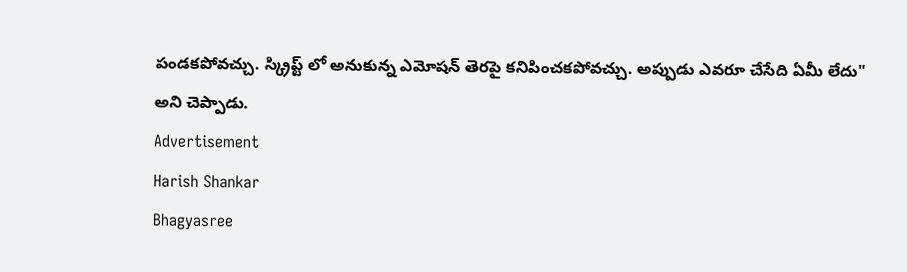పండకపోవచ్చు. స్క్రిప్ట్ లో అనుకున్న ఎమోషన్ తెరపై కనిపించకపోవచ్చు. అప్పుడు ఎవరూ చేసేది ఏమీ లేదు" అని చెప్పాడు.
Advertisement
Harish Shankar
Bhagyasree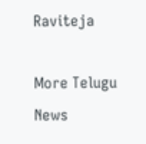Raviteja

More Telugu News